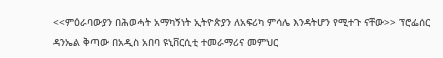<<ምዕራባውያን በሕወሓት አማካኝነት ኢትዮጵያን ለአፍሪካ ምሳሌ እንዳትሆን የሚተጉ ናቸው>> ፕሮፌሰር ዳንኤል ቅጣው በአዲስ አበባ ዩኒቨርሲቲ ተመራማሪና መምህር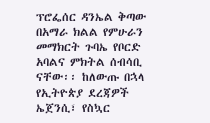ፕሮፌሰር ዳንኤል ቅጣው በአማራ ክልል የምሁራን መማክርት ጉባኤ የቦርድ አባልና ምክትል ሰብሳቢ ናቸው፡፡ ከለውጡ በኋላ የኢትዮጵያ ደረጃዎች ኤጀንሲ፣ የስኳር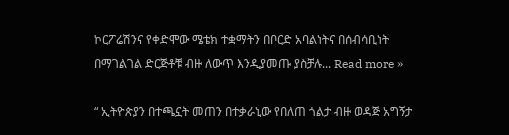ኮርፖሬሽንና የቀድሞው ሜቴክ ተቋማትን በቦርድ አባልነትና በሰብሳቢነት በማገልገል ድርጅቶቹ ብዙ ለውጥ እንዲያመጡ ያስቻሉ... Read more »

“ ኢትዮጵያን በተጫኗት መጠን በተቃራኒው የበለጠ ጎልታ ብዙ ወዳጅ አግኝታ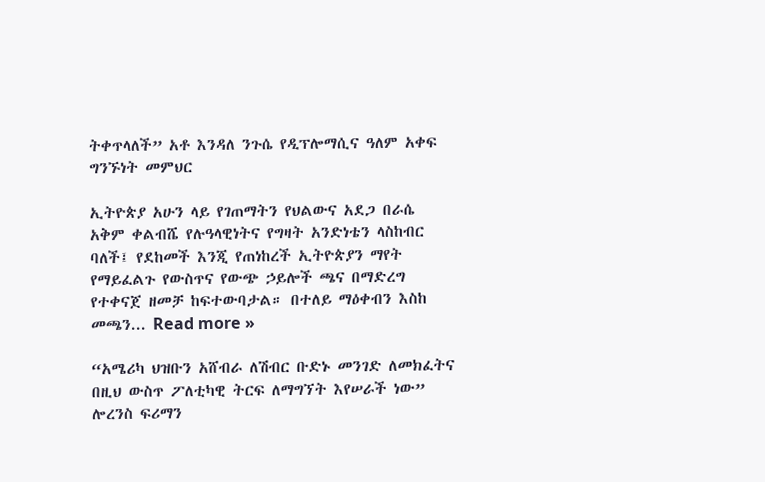ትቀጥላለች” አቶ እንዳለ ንጉሴ የዲፕሎማሲና ዓለም አቀፍ ግንኙነት መምህር

ኢትዮጵያ አሁን ላይ የገጠማትን የህልውና አደጋ በራሴ አቅም ቀልብሼ የሉዓላዊነትና የግዛት አንድነቴን ላስከብር ባለች፤ የደከመች እንጂ የጠነከረች ኢትዮጵያን ማየት የማይፈልጉ የውስጥና የውጭ ኃይሎች ጫና በማድረግ የተቀናጀ ዘመቻ ከፍተውባታል። በተለይ ማዕቀብን እስከ መጫን... Read more »

“አሜሪካ ህዝቡን አሸብራ ለሽብር ቡድኑ መንገድ ለመክፈትና በዚህ ውስጥ ፖለቲካዊ ትርፍ ለማግኘት እየሠራች ነው” ሎረንስ ፍሪማን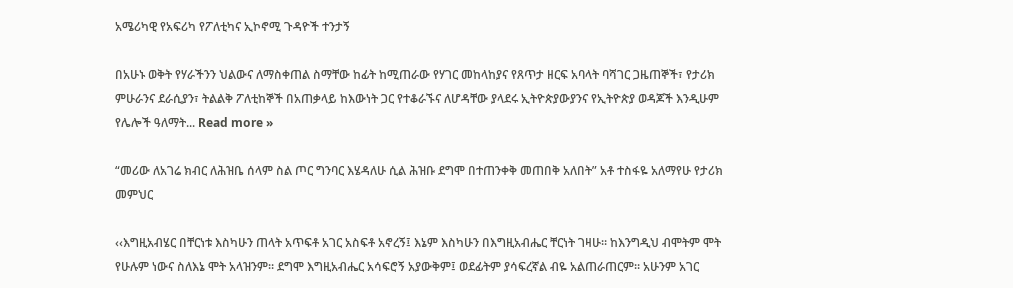አሜሪካዊ የአፍሪካ የፖለቲካና ኢኮኖሚ ጉዳዮች ተንታኝ

በአሁኑ ወቅት የሃራችንን ህልውና ለማስቀጠል ስማቸው ከፊት ከሚጠራው የሃገር መከላከያና የጸጥታ ዘርፍ አባላት ባሻገር ጋዜጠኞች፣ የታሪክ ምሁራንና ደራሲያን፣ ትልልቅ ፖለቲከኞች በአጠቃላይ ከእውነት ጋር የተቆራኙና ለሆዳቸው ያላደሩ ኢትዮጵያውያንና የኢትዮጵያ ወዳጆች እንዲሁም የሌሎች ዓለማት... Read more »

“መሪው ለአገሬ ክብር ለሕዝቤ ሰላም ስል ጦር ግንባር እሄዳለሁ ሲል ሕዝቡ ደግሞ በተጠንቀቅ መጠበቅ አለበት” አቶ ተስፋዬ አለማየሁ የታሪክ መምህር

‹‹እግዚአብሄር በቸርነቱ እስካሁን ጠላት አጥፍቶ አገር አስፍቶ አኖረኝ፤ እኔም እስካሁን በእግዚአብሔር ቸርነት ገዛሁ። ከእንግዲህ ብሞትም ሞት የሁሉም ነውና ስለእኔ ሞት አላዝንም። ደግሞ እግዚአብሔር አሳፍሮኝ አያውቅም፤ ወደፊትም ያሳፍረኛል ብዬ አልጠራጠርም። አሁንም አገር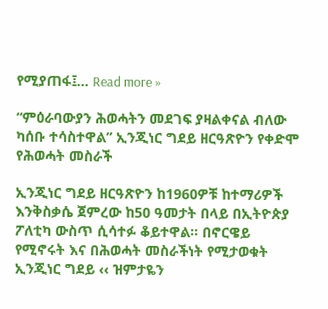የሚያጠፋ፤... Read more »

“ምዕራባውያን ሕወሓትን መደገፍ ያዛልቀናል ብለው ካሰቡ ተሳስተዋል” ኢንጂነር ግደይ ዘርዓጽዮን የቀድሞ የሕወሓት መስራች

ኢንጂነር ግደይ ዘርዓጽዮን ከ1960ዎቹ ከተማሪዎች እንቅስቃሴ ጀምረው ከ50 ዓመታት በላይ በኢትዮጵያ ፖለቲካ ውስጥ ሲሳተፉ ቆይተዋል። በኖርዌይ የሚኖሩት እና በሕወሓት መስራችነት የሚታወቁት ኢንጂነር ግደይ ‹‹ ዝምታዬን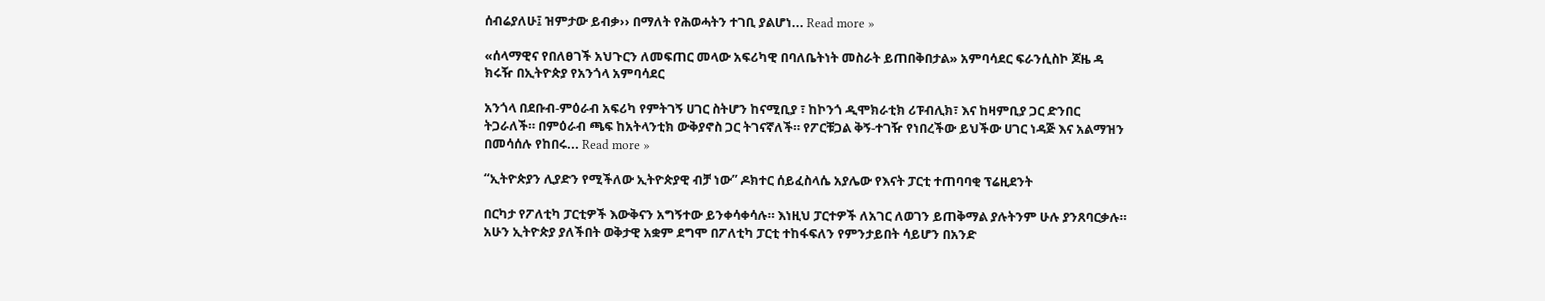ሰብሬያለሁ፤ ዝምታው ይብቃ›› በማለት የሕወሓትን ተገቢ ያልሆነ... Read more »

«ሰላማዊና የበለፀገች አህጉርን ለመፍጠር መላው አፍሪካዊ በባለቤትነት መስራት ይጠበቅበታል» አምባሳደር ፍራንሲስኮ ጆዜ ዳ ክሩዥ በኢትዮጵያ የአንጎላ አምባሳደር

አንጎላ በደቡብ-ምዕራብ አፍሪካ የምትገኝ ሀገር ስትሆን ከናሚቢያ ፣ ከኮንጎ ዲሞክራቲክ ሪፑብሊክ፣ እና ከዛምቢያ ጋር ድንበር ትጋራለች። በምዕራብ ጫፍ ከአትላንቲክ ውቅያኖስ ጋር ትገናኛለች። የፖርቹጋል ቅኝ-ተገዥ የነበረችው ይህችው ሀገር ነዳጅ እና አልማዝን በመሳሰሉ የከበሩ... Read more »

“ኢትዮጵያን ሊያድን የሚችለው ኢትዮጵያዊ ብቻ ነው” ዶክተር ሰይፈስላሴ አያሌው የእናት ፓርቲ ተጠባባቂ ፕሬዚደንት

በርካታ የፖለቲካ ፓርቲዎች እውቅናን አግኝተው ይንቀሳቀሳሉ። እነዚህ ፓርተዎች ለአገር ለወገን ይጠቅማል ያሉትንም ሁሉ ያንጸባርቃሉ። አሁን ኢትዮጵያ ያለችበት ወቅታዊ አቋም ደግሞ በፖለቲካ ፓርቲ ተከፋፍለን የምንታይበት ሳይሆን በአንድ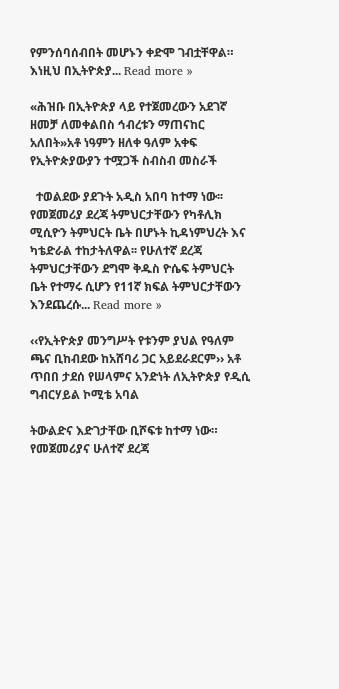የምንሰባሰብበት መሆኑን ቀድሞ ገብቷቸዋል። እነዚህ በኢትዮጵያ... Read more »

«ሕዝቡ በኢትዮጵያ ላይ የተጀመረውን አደገኛ ዘመቻ ለመቀልበስ ኅብረቱን ማጠናከር አለበት»አቶ ነዓምን ዘለቀ ዓለም አቀፍ የኢትዮጵያውያን ተሟጋች ስብስብ መስራች

  ተወልደው ያደጉት አዲስ አበባ ከተማ ነው፡፡የመጀመሪያ ደረጃ ትምህርታቸውን የካቶሊክ ሚሲዮን ትምህርት ቤት በሆኑት ኪዳነምህረት እና ካቴድራል ተከታትለዋል፡፡ የሁለተኛ ደረጃ ትምህርታቸውን ደግሞ ቅዱስ ዮሴፍ ትምህርት ቤት የተማሩ ሲሆን የ11ኛ ክፍል ትምህርታቸውን እንደጨረሱ... Read more »

‹‹የኢትዮጵያ መንግሥት የቱንም ያህል የዓለም ጫና ቢከብደው ከአሸባሪ ጋር አይደራደርም›› አቶ ጥበበ ታደሰ የሠላምና አንድነት ለኢትዮጵያ የዲሲ ግብርሃይል ኮሚቴ አባል

ትውልድና እድገታቸው ቢሾፍቱ ከተማ ነው። የመጀመሪያና ሁለተኛ ደረጃ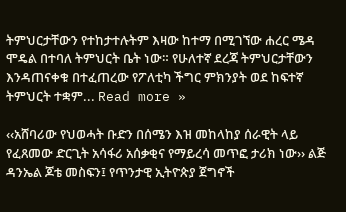ትምህርታቸውን የተከታተሉትም እዛው ከተማ በሚገኘው ሐረር ሜዳ ሞዴል በተባለ ትምህርት ቤት ነው። የሁለተኛ ደረጃ ትምህርታቸውን እንዳጠናቀቁ በተፈጠረው የፖለቲካ ችግር ምክንያት ወደ ከፍተኛ ትምህርት ተቋም... Read more »

‹‹አሸባሪው የህወሓት ቡድን በሰሜን እዝ መከላከያ ሰራዊት ላይ የፈጸመው ድርጊት አሳፋሪ አሰቃቂና የማይረሳ መጥፎ ታሪክ ነው›› ልጅ ዳንኤል ጆቴ መስፍን፤ የጥንታዊ ኢትዮጵያ ጀግኖች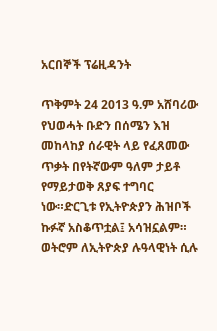አርበኞች ፕሬዚዳንት

ጥቅምት 24 2013 ዓ.ም አሸባሪው የህወሓት ቡድን በሰሜን እዝ መከላከያ ሰራዊት ላይ የፈጸመው ጥቃት በየትኛውም ዓለም ታይቶ የማይታወቅ ጸያፍ ተግባር ነው።ድርጊቱ የኢትዮጵያን ሕዝቦች ኩፉኛ አስቆጥቷል፤ አሳዝኗልም። ወትሮም ለኢትዮጵያ ሉዓላዊነት ሲሉ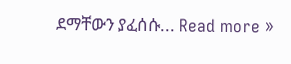ደማቸውን ያፈሰሱ... Read more »